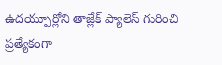ఉదయ్పూర్లోని తాజ్లేక్ ప్యాలెస్ గురించి ప్రత్యేకంగా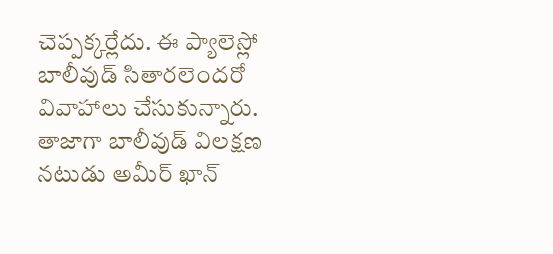చెప్పక్కర్లేదు. ఈ ప్యాలెస్లో బాలీవుడ్ సితారలెందరో వివాహాలు చేసుకున్నారు. తాజాగా బాలీవుడ్ విలక్షణ నటుడు అమీర్ ఖాన్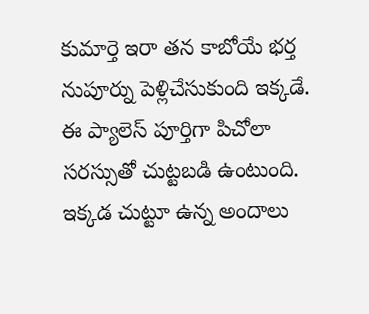కుమార్తె ఇరా తన కాబోయే భర్త నుపూర్ను పెళ్లిచేసుకుంది ఇక్కడే. ఈ ప్యాలెస్ పూర్తిగా పిచోలా సరస్సుతో చుట్టబడి ఉంటుంది. ఇక్కడ చుట్టూ ఉన్న అందాలు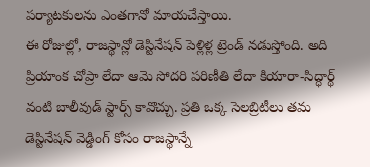పర్యాటకులను ఎంతగానో మాయచేస్తాయి.
ఈ రోజుల్లో, రాజస్థాన్లో డెస్టినేషన్ పెళ్లిళ్ల ట్రెండ్ నడుస్తోంది. అది ప్రియాంక చోప్రా లేదా ఆమె సోదరి పరిణీతి లేదా కియారా-సిద్ధార్థ్ వంటి బాలీవుడ్ స్టార్స్ కావొచ్చు. ప్రతి ఒక్క సెలబ్రిటీలు తమ డెస్టినేషన్ వెడ్డింగ్ కోసం రాజస్థాన్నే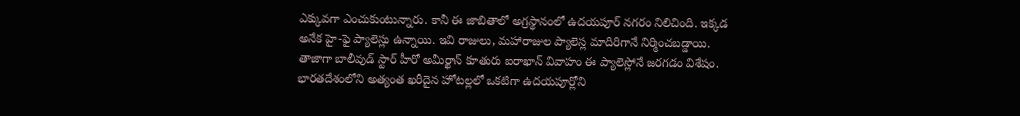ఎక్కువగా ఎంచుకుంటున్నారు. కానీ ఈ జాబితాలో అగ్రస్థానంలో ఉదయపూర్ నగరం నిలిచింది. ఇక్కడ అనేక హై-ఫై ప్యాలెస్లు ఉన్నాయి. ఇవి రాజులు, మహారాజుల ప్యాలెస్ల మాదిరిగానే నిర్మించబడ్డాయి. తాజాగా బాలీవుడ్ స్టార్ హీరో అమీర్ఖాన్ కూతురు ఐరాఖాన్ వివాహం ఈ ప్యాలెస్లోనే జరగడం విశేషం. భారతదేశంలోని అత్యంత ఖరీదైన హోటల్లలో ఒకటిగా ఉదయపూర్లోని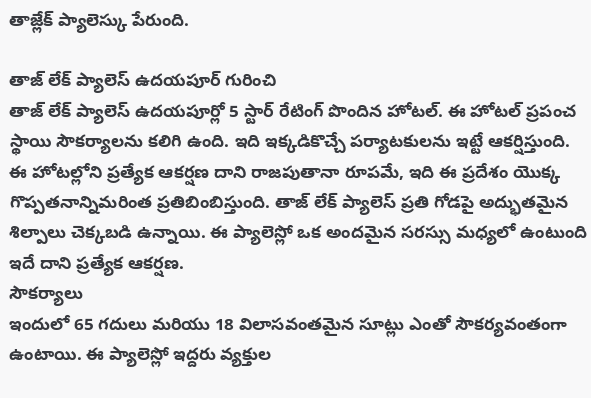తాజ్లేక్ ప్యాలెస్కు పేరుంది.

తాజ్ లేక్ ప్యాలెస్ ఉదయపూర్ గురించి
తాజ్ లేక్ ప్యాలెస్ ఉదయపూర్లో 5 స్టార్ రేటింగ్ పొందిన హోటల్. ఈ హోటల్ ప్రపంచ స్థాయి సౌకర్యాలను కలిగి ఉంది. ఇది ఇక్కడికొచ్చే పర్యాటకులను ఇట్టే ఆకర్షిస్తుంది. ఈ హోటల్లోని ప్రత్యేక ఆకర్షణ దాని రాజపుతానా రూపమే, ఇది ఈ ప్రదేశం యొక్క గొప్పతనాన్నిమరింత ప్రతిబింబిస్తుంది. తాజ్ లేక్ ప్యాలెస్ ప్రతి గోడపై అద్భుతమైన శిల్పాలు చెక్కబడి ఉన్నాయి. ఈ ప్యాలెస్లో ఒక అందమైన సరస్సు మధ్యలో ఉంటుంది ఇదే దాని ప్రత్యేక ఆకర్షణ.
సౌకర్యాలు
ఇందులో 65 గదులు మరియు 18 విలాసవంతమైన సూట్లు ఎంతో సౌకర్యవంతంగా ఉంటాయి. ఈ ప్యాలెస్లో ఇద్దరు వ్యక్తుల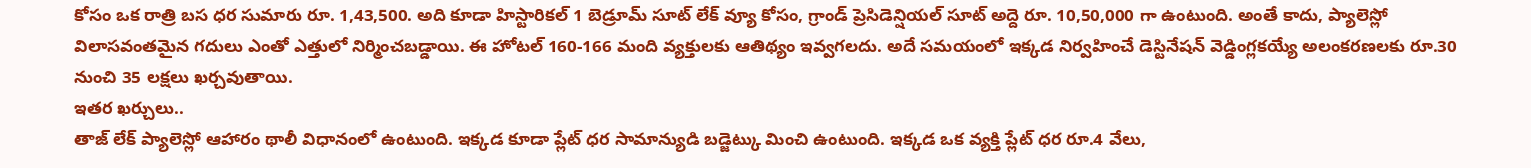కోసం ఒక రాత్రి బస ధర సుమారు రూ. 1,43,500. అది కూడా హిస్టారికల్ 1 బెడ్రూమ్ సూట్ లేక్ వ్యూ కోసం, గ్రాండ్ ప్రెసిడెన్షియల్ సూట్ అద్దె రూ. 10,50,000 గా ఉంటుంది. అంతే కాదు, ప్యాలెస్లో విలాసవంతమైన గదులు ఎంతో ఎత్తులో నిర్మించబడ్డాయి. ఈ హోటల్ 160-166 మంది వ్యక్తులకు ఆతిథ్యం ఇవ్వగలదు. అదే సమయంలో ఇక్కడ నిర్వహించే డెస్టినేషన్ వెడ్డింగ్లకయ్యే అలంకరణలకు రూ.30 నుంచి 35 లక్షలు ఖర్చవుతాయి.
ఇతర ఖర్చులు..
తాజ్ లేక్ ప్యాలెస్లో ఆహారం థాలీ విధానంలో ఉంటుంది. ఇక్కడ కూడా ప్లేట్ ధర సామాన్యుడి బడ్జెట్కు మించి ఉంటుంది. ఇక్కడ ఒక వ్యక్తి ప్లేట్ ధర రూ.4 వేలు,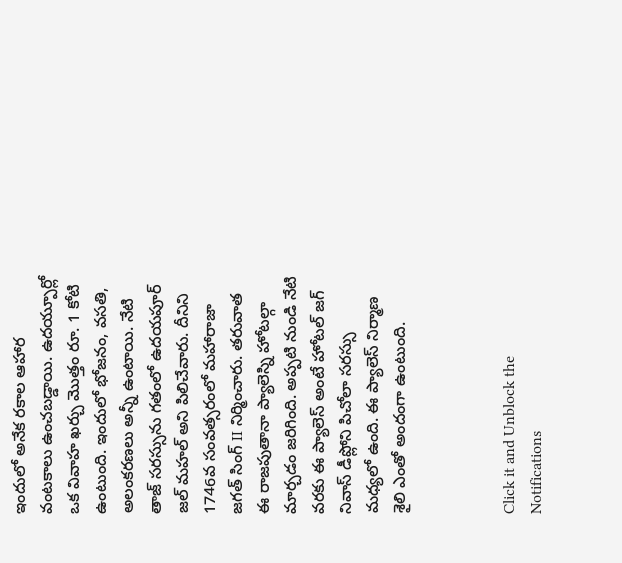ఇందులో అనేక రకాల ఆహార వంటకాలు ఉంచబడ్డాయి. ఉదయ్పూర్లో ఒక వివాహ ఖర్చు మొత్తం రూ. 1 కోటి ఉంటుంది. ఇందులో భోజనం, వసతి, అలంకరణలు అన్నీ ఉంటాయి. నేటి తాజ్ సరస్సును గతంలో ఉదయపూర్ జల్ మహల్ అని పిలిచేవారు. దీనిని 1746వ సంవత్సరంలో మహారాజా జగత్ సింగ్ II నిర్మించారు. తరువాత ఈ రాజపుతానా ప్యాలెస్ని హోటల్గా మార్చడం జరిగింది. అప్పటి నుండి నేటి వరకు ఈ ప్యాలెస్ అంటే హోటల్ జగ్ నివాస్ డీప్లోని పిచోలా సరస్సు మధ్యలో ఉంది. ఈ ప్యాలెస్ నిర్మాణ శైలి ఎంతో అందంగా ఉంటుంది.



Click it and Unblock the Notifications